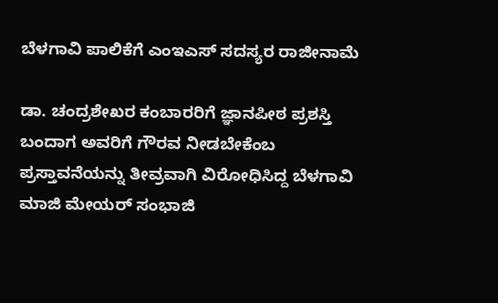ಬೆಳಗಾವಿ ಪಾಲಿಕೆಗೆ ಎಂಇಎಸ್ ಸದಸ್ಯರ ರಾಜೀನಾಮೆ

ಡಾ. ಚಂದ್ರಶೇಖರ ಕಂಬಾರರಿಗೆ ಜ್ಞಾನಪೀಠ ಪ್ರಶಸ್ತಿ ಬಂದಾಗ ಅವರಿಗೆ ಗೌರವ ನೀಡಬೇಕೆಂಬ ಪ್ರಸ್ತಾವನೆಯನ್ನು ತೀವ್ರವಾಗಿ ವಿರೋಧಿಸಿದ್ದ ಬೆಳಗಾವಿ ಮಾಜಿ ಮೇಯರ್ ಸಂಭಾಜಿ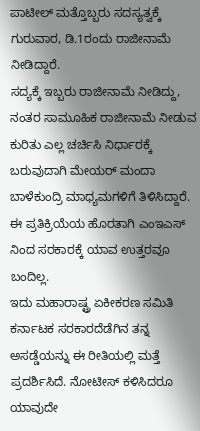ಪಾಟೀಲ್ ಮತ್ತೊಬ್ಬರು ಸದಸ್ಯತ್ವಕ್ಕೆ ಗುರುವಾರ, ಡಿ.1ರಂದು ರಾಜೀನಾಮೆ ನೀಡಿದ್ದಾರೆ.
ಸದ್ಯಕ್ಕೆ ಇಬ್ಬರು ರಾಜೀನಾಮೆ ನೀಡಿದ್ದು, ನಂತರ ಸಾಮೂಹಿಕ ರಾಜೀನಾಮೆ ನೀಡುವ ಕುರಿತು ಎಲ್ಲ ಚರ್ಚಿಸಿ ನಿರ್ಧಾರಕ್ಕೆ ಬರುವುದಾಗಿ ಮೇಯರ್ ಮಂದಾ ಬಾಳೆಕುಂದ್ರಿ ಮಾಧ್ಯಮಗಳಿಗೆ ತಿಳಿಸಿದ್ದಾರೆ. ಈ ಪ್ರತಿಕ್ರಿಯೆಯ ಹೊರತಾಗಿ ಎಂಇಎಸ್ ನಿಂದ ಸರಕಾರಕ್ಕೆ ಯಾವ ಉತ್ತರವೂ ಬಂದಿಲ್ಲ.
ಇದು ಮಹಾರಾಷ್ಟ್ರ ಏಕೀಕರಣ ಸಮಿತಿ ಕರ್ನಾಟಕ ಸರಕಾರದೆಡೆಗಿನ ತನ್ನ ಅಸಡ್ಡೆಯನ್ನು ಈ ರೀತಿಯಲ್ಲಿ ಮತ್ತೆ ಪ್ರದರ್ಶಿಸಿದೆ. ನೋಟೀಸ್ ಕಳಿಸಿದರೂ ಯಾವುದೇ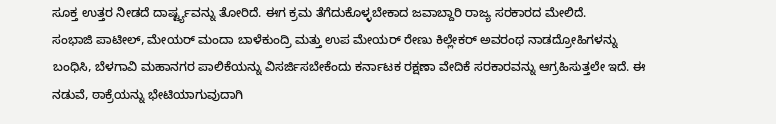ಸೂಕ್ತ ಉತ್ತರ ನೀಡದೆ ದಾರ್ಷ್ಟ್ಯವನ್ನು ತೋರಿದೆ. ಈಗ ಕ್ರಮ ತೆಗೆದುಕೊಳ್ಳಬೇಕಾದ ಜವಾಬ್ದಾರಿ ರಾಜ್ಯ ಸರಕಾರದ ಮೇಲಿದೆ.
ಸಂಭಾಜಿ ಪಾಟೀಲ್, ಮೇಯರ್ ಮಂದಾ ಬಾಳೆಕುಂದ್ರಿ ಮತ್ತು ಉಪ ಮೇಯರ್ ರೇಣು ಕಿಲ್ಲೇಕರ್ ಅವರಂಥ ನಾಡದ್ರೋಹಿಗಳನ್ನು ಬಂಧಿಸಿ, ಬೆಳಗಾವಿ ಮಹಾನಗರ ಪಾಲಿಕೆಯನ್ನು ವಿಸರ್ಜಿಸಬೇಕೆಂದು ಕರ್ನಾಟಕ ರಕ್ಷಣಾ ವೇದಿಕೆ ಸರಕಾರವನ್ನು ಆಗ್ರಹಿಸುತ್ತಲೇ ಇದೆ. ಈ ನಡುವೆ, ಠಾಕ್ರೆಯನ್ನು ಭೇಟಿಯಾಗುವುದಾಗಿ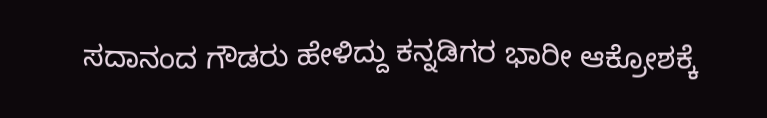ಸದಾನಂದ ಗೌಡರು ಹೇಳಿದ್ದು ಕನ್ನಡಿಗರ ಭಾರೀ ಆಕ್ರೋಶಕ್ಕೆ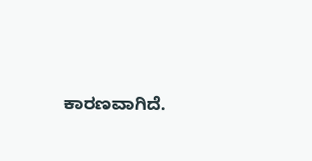ಕಾರಣವಾಗಿದೆ.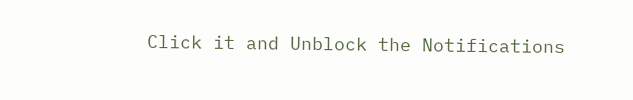Click it and Unblock the Notifications